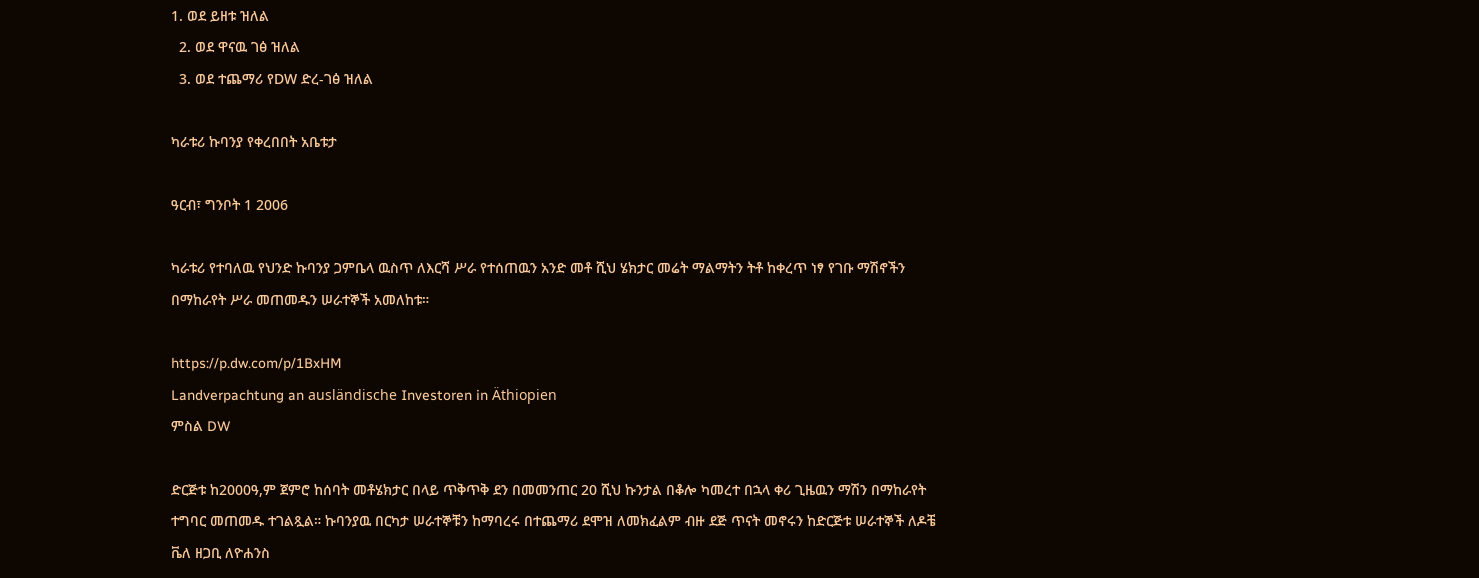1. ወደ ይዘቱ ዝለል
  2. ወደ ዋናዉ ገፅ ዝለል
  3. ወደ ተጨማሪ የDW ድረ-ገፅ ዝለል

ካራቱሪ ኩባንያ የቀረበበት አቤቱታ

ዓርብ፣ ግንቦት 1 2006

ካራቱሪ የተባለዉ የህንድ ኩባንያ ጋምቤላ ዉስጥ ለእርሻ ሥራ የተሰጠዉን አንድ መቶ ሺህ ሄክታር መሬት ማልማትን ትቶ ከቀረጥ ነፃ የገቡ ማሽኖችን በማከራየት ሥራ መጠመዱን ሠራተኞች አመለከቱ።

https://p.dw.com/p/1BxHM
Landverpachtung an ausländische Investoren in Äthiopien
ምስል DW

ድርጅቱ ከ2000ዓ,ም ጀምሮ ከሰባት መቶሄክታር በላይ ጥቅጥቅ ደን በመመንጠር 20 ሺህ ኩንታል በቆሎ ካመረተ በኋላ ቀሪ ጊዜዉን ማሽን በማከራየት ተግባር መጠመዱ ተገልጿል። ኩባንያዉ በርካታ ሠራተኞቹን ከማባረሩ በተጨማሪ ደሞዝ ለመክፈልም ብዙ ደጅ ጥናት መኖሩን ከድርጅቱ ሠራተኞች ለዶቼ ቬለ ዘጋቢ ለዮሐንስ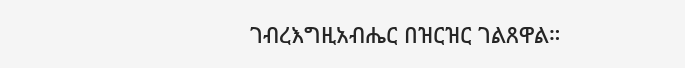ገብረእግዚአብሔር በዝርዝር ገልጸዋል።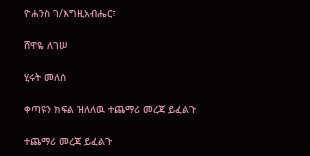ዮሐንስ ገ/እግዚአብሔር፣

ሸዋዬ ለገሠ

ሂሩት መለሰ

ቀጣዩን ክፍል ዝለለዉ ተጨማሪ መረጃ ይፈልጉ

ተጨማሪ መረጃ ይፈልጉ